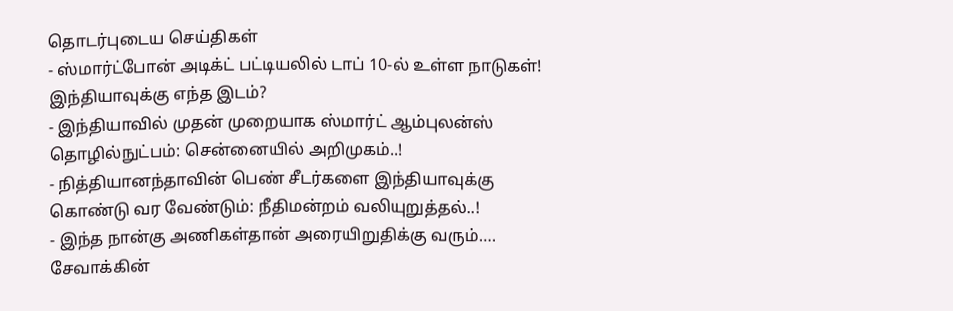தொடர்புடைய செய்திகள்
- ஸ்மார்ட்போன் அடிக்ட் பட்டியலில் டாப் 10-ல் உள்ள நாடுகள்! இந்தியாவுக்கு எந்த இடம்?
- இந்தியாவில் முதன் முறையாக ஸ்மார்ட் ஆம்புலன்ஸ் தொழில்நுட்பம்: சென்னையில் அறிமுகம்..!
- நித்தியானந்தாவின் பெண் சீடர்களை இந்தியாவுக்கு கொண்டு வர வேண்டும்: நீதிமன்றம் வலியுறுத்தல்..!
- இந்த நான்கு அணிகள்தான் அரையிறுதிக்கு வரும்…. சேவாக்கின்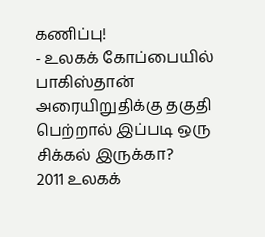கணிப்பு!
- உலகக் கோப்பையில் பாகிஸ்தான் அரையிறுதிக்கு தகுதி பெற்றால் இப்படி ஒரு சிக்கல் இருக்கா?
2011 உலகக்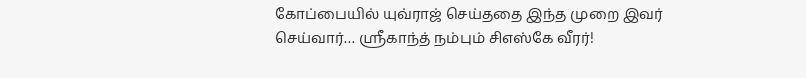கோப்பையில் யுவ்ராஜ் செய்ததை இந்த முறை இவர் செய்வார்… ஸ்ரீகாந்த் நம்பும் சிஎஸ்கே வீரர்!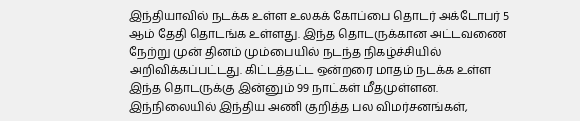இந்தியாவில் நடக்க உள்ள உலகக் கோப்பை தொடர் அக்டோபர் 5 ஆம் தேதி தொடங்க உள்ளது. இந்த தொடருக்கான அட்டவணை நேற்று முன் தினம் மும்பையில் நடந்த நிகழ்ச்சியில் அறிவிக்கப்பட்டது. கிட்டத்தட்ட ஒன்றரை மாதம் நடக்க உள்ள இந்த தொடருக்கு இன்னும் 99 நாட்கள் மீதமுள்ளன.
இந்நிலையில் இந்திய அணி குறித்த பல விமர்சனங்கள்,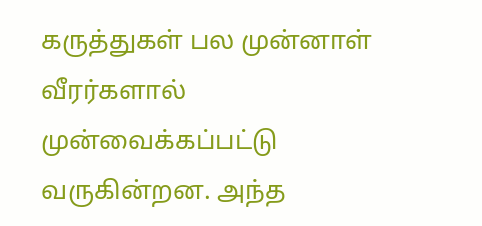கருத்துகள் பல முன்னாள் வீரர்களால் முன்வைக்கப்பட்டு வருகின்றன. அந்த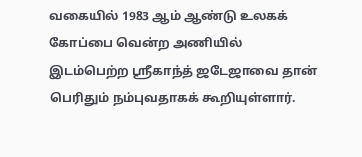வகையில் 1983 ஆம் ஆண்டு உலகக் கோப்பை வென்ற அணியில் இடம்பெற்ற ஸ்ரீகாந்த் ஜடேஜாவை தான் பெரிதும் நம்புவதாகக் கூறியுள்ளார்.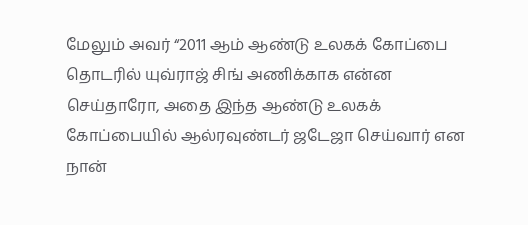மேலும் அவர் “2011 ஆம் ஆண்டு உலகக் கோப்பை தொடரில் யுவ்ராஜ் சிங் அணிக்காக என்ன செய்தாரோ, அதை இந்த ஆண்டு உலகக் கோப்பையில் ஆல்ரவுண்டர் ஜடேஜா செய்வார் என நான்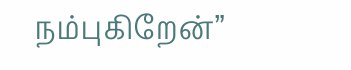நம்புகிறேன்”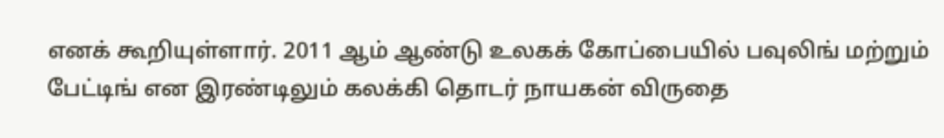எனக் கூறியுள்ளார். 2011 ஆம் ஆண்டு உலகக் கோப்பையில் பவுலிங் மற்றும் பேட்டிங் என இரண்டிலும் கலக்கி தொடர் நாயகன் விருதை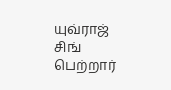யுவ்ராஜ் சிங் பெற்றார்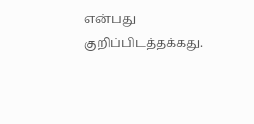என்பது குறிப்பிடத்தக்கது.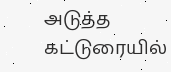அடுத்த கட்டுரையில்